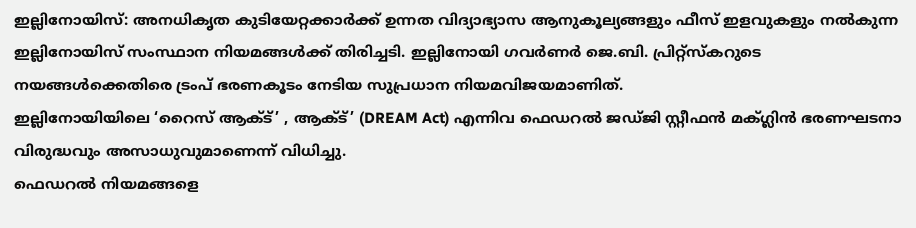ഇല്ലിനോയിസ്: അനധികൃത കുടിയേറ്റക്കാർക്ക് ഉന്നത വിദ്യാഭ്യാസ ആനുകൂല്യങ്ങളും ഫീസ് ഇളവുകളും നൽകുന്ന ഇല്ലിനോയിസ് സംസ്ഥാന നിയമങ്ങൾക്ക് തിരിച്ചടി. ഇല്ലിനോയി ഗവർണർ ജെ.ബി. പ്രിറ്റ്സ്കറുടെ നയങ്ങൾക്കെതിരെ ട്രംപ് ഭരണകൂടം നേടിയ സുപ്രധാന നിയമവിജയമാണിത്.
ഇല്ലിനോയിയിലെ ‘റൈസ് ആക്ട്’ , ആക്ട്’ (DREAM Act) എന്നിവ ഫെഡറൽ ജഡ്ജി സ്റ്റീഫൻ മക്ഗ്ലിൻ ഭരണഘടനാ വിരുദ്ധവും അസാധുവുമാണെന്ന് വിധിച്ചു.
ഫെഡറൽ നിയമങ്ങളെ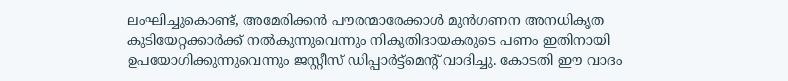ലംഘിച്ചുകൊണ്ട്, അമേരിക്കൻ പൗരന്മാരേക്കാൾ മുൻഗണന അനധികൃത കുടിയേറ്റക്കാർക്ക് നൽകുന്നുവെന്നും നികുതിദായകരുടെ പണം ഇതിനായി ഉപയോഗിക്കുന്നുവെന്നും ജസ്റ്റീസ് ഡിപ്പാർട്ട്മെന്റ് വാദിച്ചു. കോടതി ഈ വാദം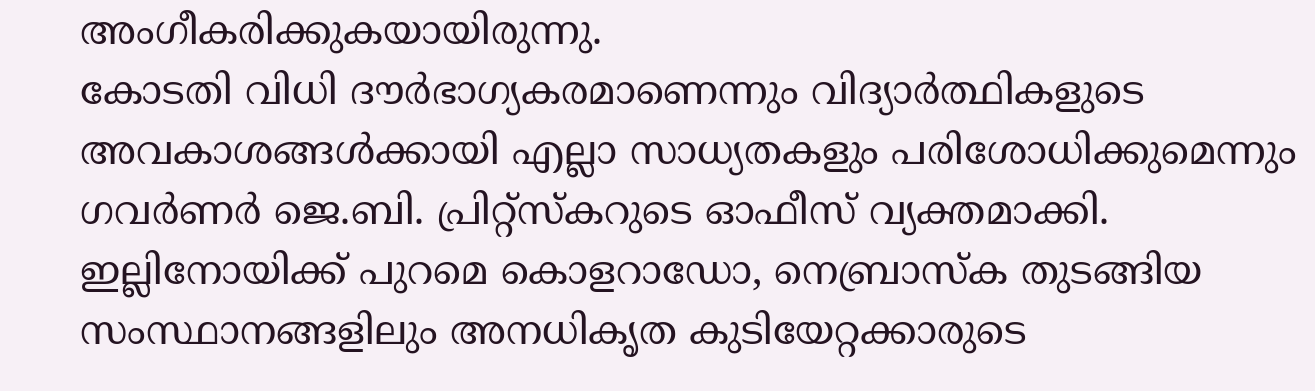അംഗീകരിക്കുകയായിരുന്നു.
കോടതി വിധി ദൗർഭാഗ്യകരമാണെന്നും വിദ്യാർത്ഥികളുടെ അവകാശങ്ങൾക്കായി എല്ലാ സാധ്യതകളും പരിശോധിക്കുമെന്നും ഗവർണർ ജെ.ബി. പ്രിറ്റ്സ്കറുടെ ഓഫീസ് വ്യക്തമാക്കി.
ഇല്ലിനോയിക്ക് പുറമെ കൊളറാഡോ, നെബ്രാസ്ക തുടങ്ങിയ സംസ്ഥാനങ്ങളിലും അനധികൃത കുടിയേറ്റക്കാരുടെ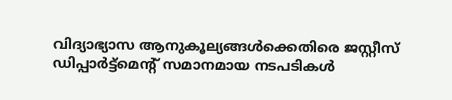വിദ്യാഭ്യാസ ആനുകൂല്യങ്ങൾക്കെതിരെ ജസ്റ്റീസ് ഡിപ്പാർട്ട്മെന്റ് സമാനമായ നടപടികൾ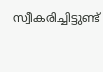സ്വീകരിച്ചിട്ടുണ്ട്